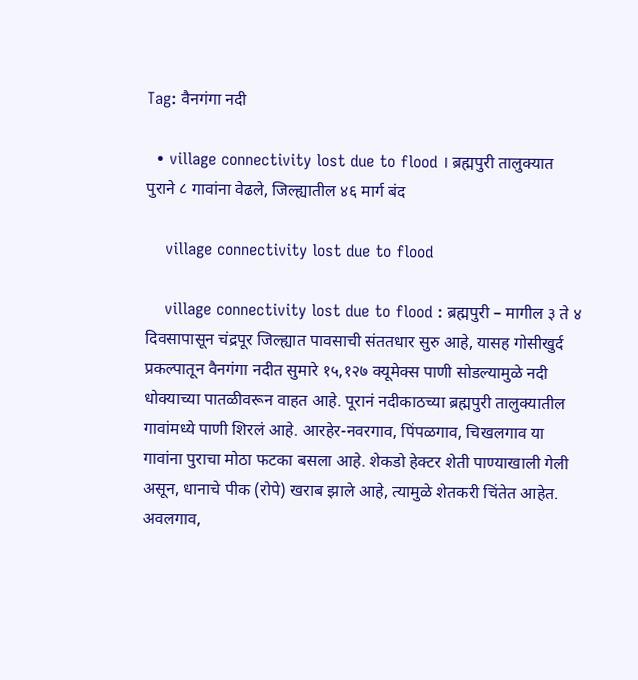Tag: वैनगंगा नदी

  • village connectivity lost due to flood । ब्रह्मपुरी तालुक्यात पुराने ८ गावांना वेढले, जिल्ह्यातील ४६ मार्ग बंद

    village connectivity lost due to flood

    village connectivity lost due to flood : ब्रह्मपुरी – मागील ३ ते ४ दिवसापासून चंद्रपूर जिल्ह्यात पावसाची संततधार सुरु आहे, यासह गोसीखुर्द प्रकल्पातून वैनगंगा नदीत सुमारे १५,१२७ क्यूमेक्स पाणी सोडल्यामुळे नदी धोक्याच्या पातळीवरून वाहत आहे. पूरानं नदीकाठच्या ब्रह्मपुरी तालुक्यातील गावांमध्ये पाणी शिरलं आहे. आरहेर-नवरगाव, पिंपळगाव, चिखलगाव या गावांना पुराचा मोठा फटका बसला आहे. शेकडो हेक्टर शेती पाण्याखाली गेली असून, धानाचे पीक (रोपे) खराब झाले आहे, त्यामुळे शेतकरी चिंतेत आहेत. अवलगाव,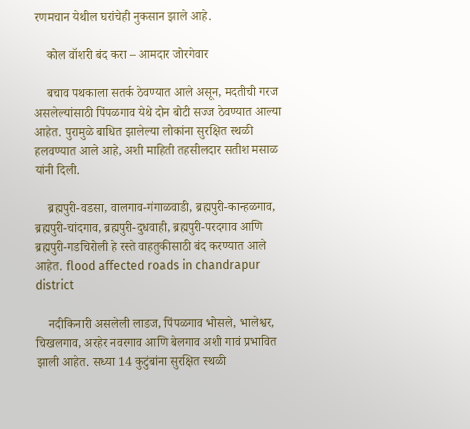रणमचान येथील घरांचेही नुकसान झाले आहे.

    कोल वॉशरी बंद करा – आमदार जोरगेवार

    बचाव पथकाला सतर्क ठेवण्यात आले असून, मदतीची गरज असलेल्यांसाठी पिंपळगाव येथे दोन बोटी सज्ज ठेवण्यात आल्या आहेत. पुरामुळे बाधित झालेल्या लोकांना सुरक्षित स्थळी हलवण्यात आले आहे, अशी माहिती तहसीलदार सतीश मसाळ यांनी दिली.

    ब्रह्मपुरी-वडसा, वालगाव-गंगाळवाडी, ब्रह्मपुरी-कान्हळगाव, ब्रह्मपुरी-चांदगाव, ब्रह्मपुरी-दुधवाही, ब्रह्मपुरी-परदगाव आणि ब्रह्मपुरी-गडचिरोली हे रस्ते वाहतुकीसाठी बंद करण्यात आले आहेत. flood affected roads in chandrapur district

    नदीकिनारी असलेली लाडज, पिंपळगाव भोसले, भालेश्वर, चिखलगाव, अरहेर नवरगाव आणि बेलगाव अशी गावं प्रभावित झाली आहेत. सध्या 14 कुटुंबांना सुरक्षित स्थळी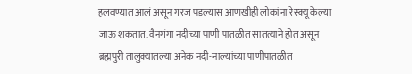हलवण्यात आलं असून गरज पडल्यास आणखीही लोकांना रेस्क्यू केल्या जाऊ शकतात. वैनगंगा नदीच्या पाणी पातळीत सातत्याने होत असून ब्रह्मपुरी तालुक्यातल्या अनेक नदी-नाल्यांच्या पाणीपातळीत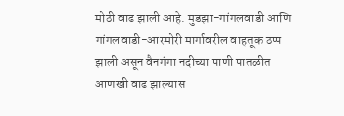मोठी वाढ झाली आहे. मुडझा-गांगलवाडी आणि गांगलवाडी-आरमोरी मार्गावरील वाहतूक ठप्प झाली असून वैनगंगा नदीच्या पाणी पातळीत आणखी वाढ झाल्यास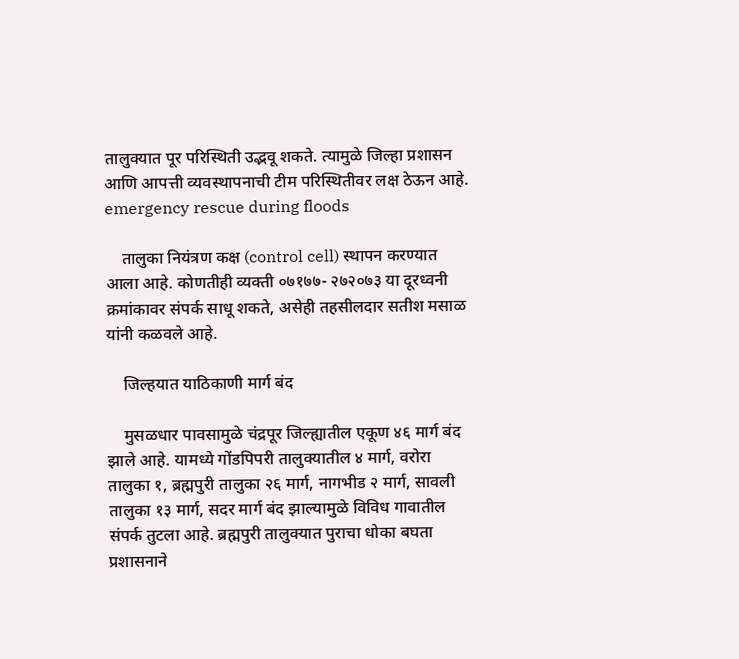तालुक्यात पूर परिस्थिती उद्भवू शकते. त्यामुळे जिल्हा प्रशासन आणि आपत्ती व्यवस्थापनाची टीम परिस्थितीवर लक्ष ठेऊन आहे. emergency rescue during floods

    तालुका नियंत्रण कक्ष (control cell) स्थापन करण्यात आला आहे. कोणतीही व्यक्ती ०७१७७- २७२०७३ या दूरध्वनी क्रमांकावर संपर्क साधू शकते, असेही तहसीलदार सतीश मसाळ यांनी कळवले आहे.

    जिल्हयात याठिकाणी मार्ग बंद

    मुसळधार पावसामुळे चंद्रपूर जिल्ह्यातील एकूण ४६ मार्ग बंद झाले आहे. यामध्ये गोंडपिपरी तालुक्यातील ४ मार्ग, वरोरा तालुका १, ब्रह्मपुरी तालुका २६ मार्ग, नागभीड २ मार्ग, सावली तालुका १३ मार्ग, सदर मार्ग बंद झाल्यामुळे विविध गावातील संपर्क तुटला आहे. ब्रह्मपुरी तालुक्यात पुराचा धोका बघता प्रशासनाने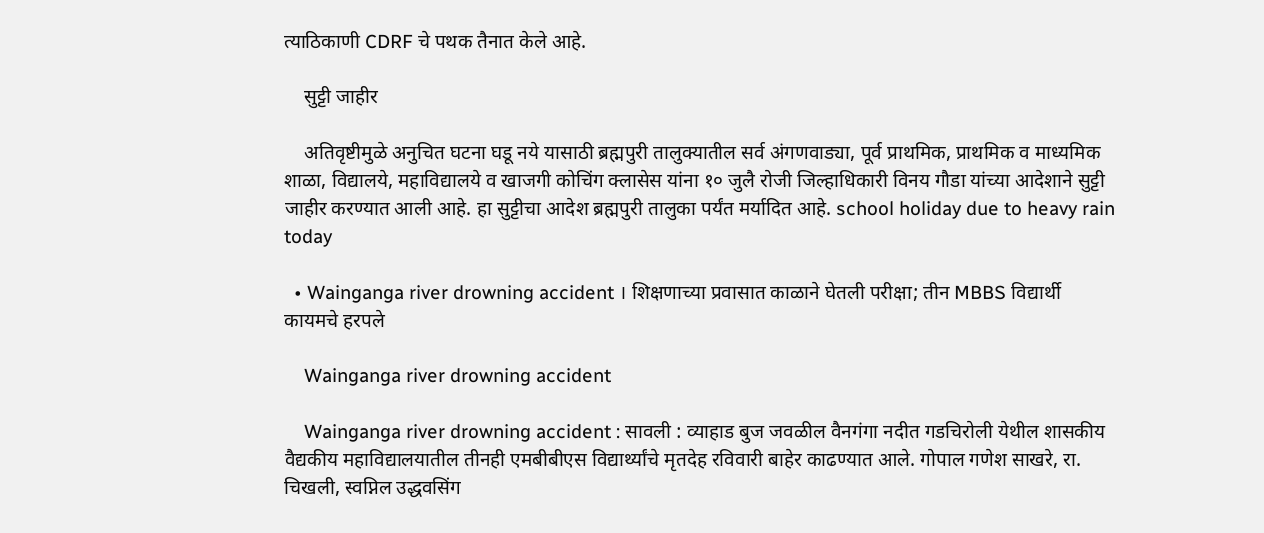त्याठिकाणी CDRF चे पथक तैनात केले आहे.

    सुट्टी जाहीर

    अतिवृष्टीमुळे अनुचित घटना घडू नये यासाठी ब्रह्मपुरी तालुक्यातील सर्व अंगणवाड्या, पूर्व प्राथमिक, प्राथमिक व माध्यमिक शाळा, विद्यालये, महाविद्यालये व खाजगी कोचिंग क्लासेस यांना १० जुलै रोजी जिल्हाधिकारी विनय गौडा यांच्या आदेशाने सुट्टी जाहीर करण्यात आली आहे. हा सुट्टीचा आदेश ब्रह्मपुरी तालुका पर्यंत मर्यादित आहे. school holiday due to heavy rain today

  • Wainganga river drowning accident । शिक्षणाच्या प्रवासात काळाने घेतली परीक्षा; तीन MBBS विद्यार्थी कायमचे हरपले

    Wainganga river drowning accident

    Wainganga river drowning accident : सावली : व्याहाड बुज जवळील वैनगंगा नदीत गडचिरोली येथील शासकीय वैद्यकीय महाविद्यालयातील तीनही एमबीबीएस विद्यार्थ्यांचे मृतदेह रविवारी बाहेर काढण्यात आले. गोपाल गणेश साखरे, रा. चिखली, स्वप्निल उद्धवसिंग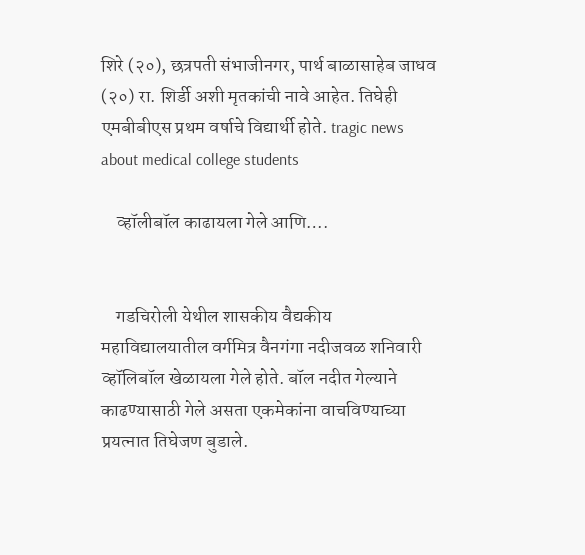शिरे (२०), छत्रपती संभाजीनगर, पार्थ बाळासाहेब जाधव (२०) रा. शिर्डी अशी मृतकांची नावे आहेत. तिघेही एमबीबीएस प्रथम वर्षाचे विद्यार्थी होते. tragic news about medical college students

    व्हॉलीबॉल काढायला गेले आणि….


    गडचिरोली येथील शासकीय वैद्यकीय महाविद्यालयातील वर्गमित्र वैनगंगा नदीजवळ शनिवारी व्हॉलिबॉल खेळायला गेले होते. बॉल नदीत गेल्याने काढण्यासाठी गेले असता एकमेकांना वाचविण्याच्या प्रयत्नात तिघेजण बुडाले.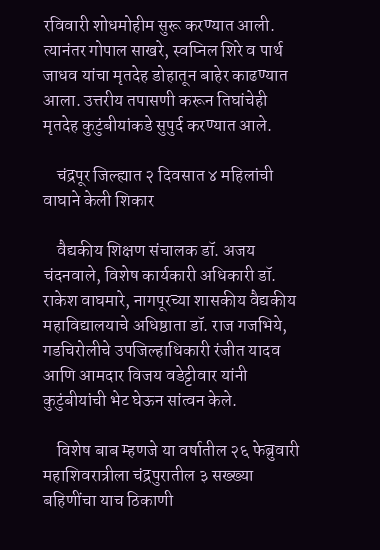रविवारी शोधमोहीम सुरू करण्यात आली. त्यानंतर गोपाल साखरे, स्वप्निल शिरे व पार्थ जाधव यांचा मृतदेह डोहातून बाहेर काढण्यात आला. उत्तरीय तपासणी करून तिघांचेही मृतदेह कुटुंबीयांकडे सुपुर्द करण्यात आले.

    चंद्रपूर जिल्ह्यात २ दिवसात ४ महिलांची वाघाने केली शिकार

    वैद्यकीय शिक्षण संचालक डॉ. अजय चंदनवाले, विशेष कार्यकारी अधिकारी डॉ. राकेश वाघमारे, नागपूरच्या शासकीय वैद्यकीय महाविद्यालयाचे अधिष्ठाता डॉ. राज गजभिये, गडचिरोलीचे उपजिल्हाधिकारी रंजीत यादव आणि आमदार विजय वडेट्टीवार यांनी कुटुंबीयांची भेट घेऊन सांत्वन केले.

    विशेष बाब म्हणजे या वर्षातील २६ फेब्रुवारी महाशिवरात्रीला चंद्रपुरातील ३ सख्ख्या बहिणींचा याच ठिकाणी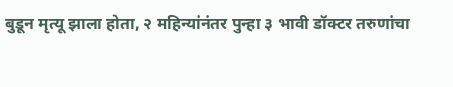बुडून मृत्यू झाला होता, २ महिन्यांनंतर पुन्हा ३ भावी डॉक्टर तरुणांचा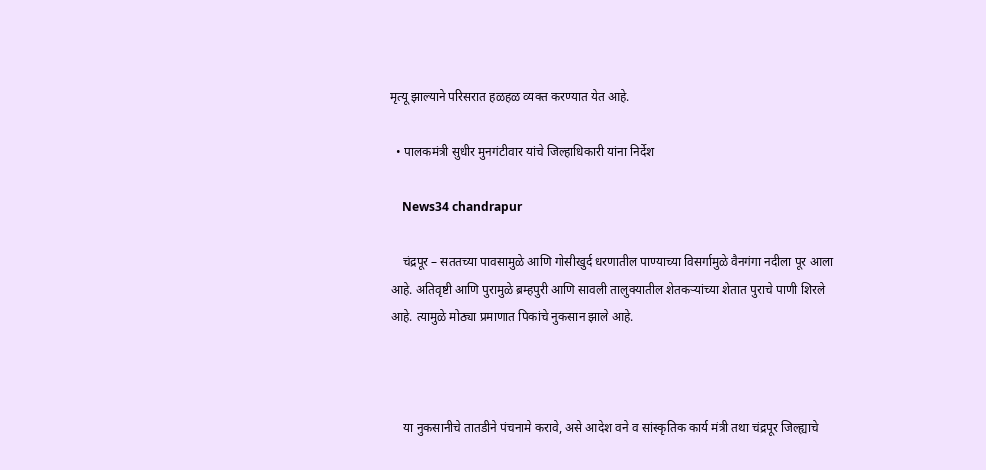मृत्यू झाल्याने परिसरात हळहळ व्यक्त करण्यात येत आहे.

  • पालकमंत्री सुधीर मुनगंटीवार यांचे जिल्हाधिकारी यांना निर्देश

    News34 chandrapur

    चंद्रपूर – सततच्या पावसामुळे आणि गोसीखुर्द धरणातील पाण्याच्या विसर्गामुळे वैनगंगा नदीला पूर आला आहे. अतिवृष्टी आणि पुरामुळे ब्रम्हपुरी आणि सावली तालुक्यातील शेतकऱ्यांच्या शेतात पुराचे पाणी शिरले आहे. त्यामुळे मोठ्या प्रमाणात पिकांचे नुकसान झाले आहे.



    या नुकसानीचे तातडीने पंचनामे करावे, असे आदेश वने व सांस्कृतिक कार्य मंत्री तथा चंद्रपूर जिल्ह्याचे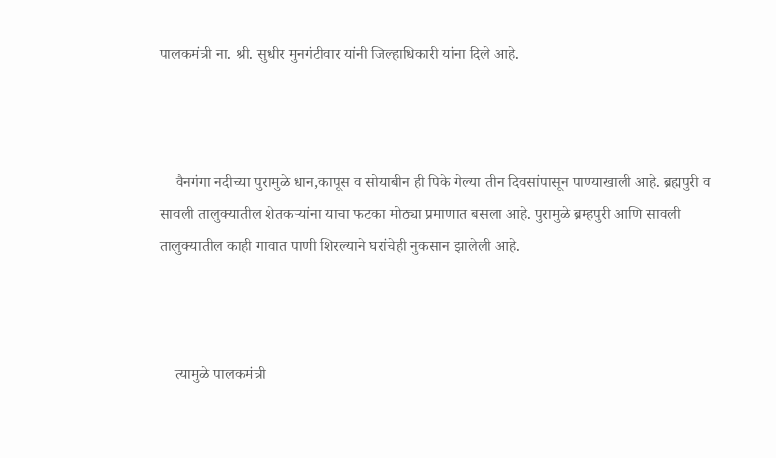पालकमंत्री ना. श्री. सुधीर मुनगंटीवार यांनी जिल्हाधिकारी यांना दिले आहे.



    वैनगंगा नदीच्या पुरामुळे धान,कापूस व सोयाबीन ही पिके गेल्या तीन दिवसांपासून पाण्याखाली आहे. ब्रह्मपुरी व सावली तालुक्यातील शेतकऱ्यांना याचा फटका मोठ्या प्रमाणात बसला आहे. पुरामुळे ब्रम्हपुरी आणि सावली तालुक्यातील काही गावात पाणी शिरल्याने घरांचेही नुकसान झालेली आहे.



    त्यामुळे पालकमंत्री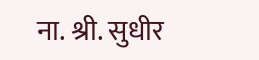ना. श्री. सुधीर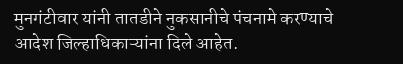मुनगंटीवार यांनी तातडीने नुकसानीचे पंचनामे करण्याचे आदेश जिल्हाधिकाऱ्यांना दिले आहेत.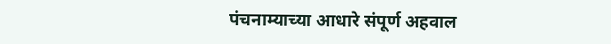पंचनाम्याच्या आधारे संपूर्ण अहवाल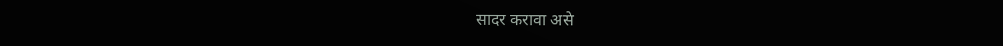सादर करावा असे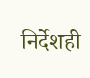निर्देशही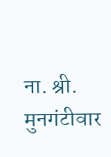ना. श्री. मुनगंटीवार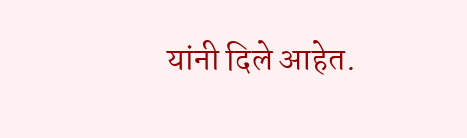यांनी दिले आहेत.